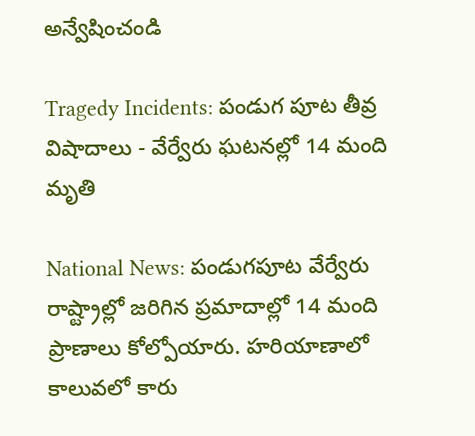అన్వేషించండి

Tragedy Incidents: పండుగ పూట తీవ్ర విషాదాలు - వేర్వేరు ఘటనల్లో 14 మంది మృతి

National News: పండుగపూట వేర్వేరు రాష్ట్రాల్లో జరిగిన ప్రమాదాల్లో 14 మంది ప్రాణాలు కోల్పోయారు. హరియాణాలో కాలువలో కారు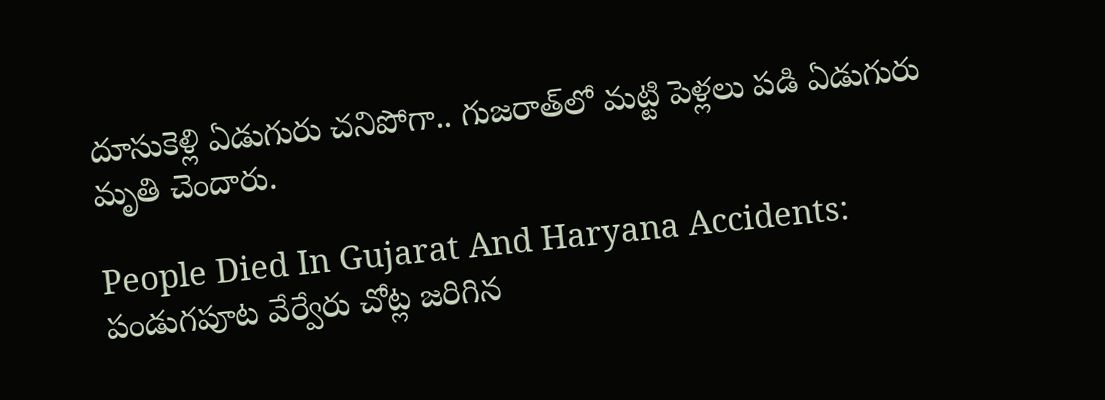దూసుకెళ్లి ఏడుగురు చనిపోగా.. గుజరాత్‌లో మట్టి పెళ్లలు పడి ఏడుగురు మృతి చెందారు.

People Died In Gujarat And Haryana Accidents: పండుగపూట వేర్వేరు చోట్ల జరిగిన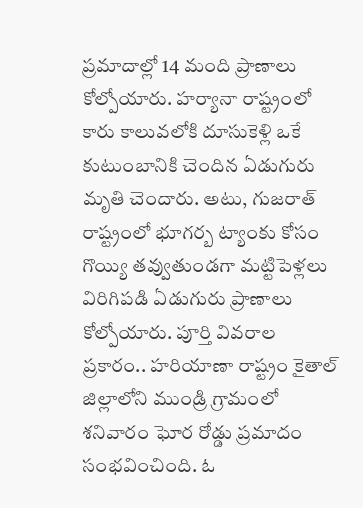ప్రమాదాల్లో 14 మంది ప్రాణాలు కోల్పోయారు. హర్యానా రాష్ట్రంలో కారు కాలువలోకి దూసుకెళ్లి ఒకే కుటుంబానికి చెందిన ఏడుగురు మృతి చెందారు. అటు, గుజరాత్ రాష్ట్రంలో భూగర్బ ట్యాంకు కోసం గొయ్యి తవ్వుతుండగా మట్టిపెళ్లలు విరిగిపడి ఏడుగురు ప్రాణాలు కోల్పోయారు. పూర్తి వివరాల ప్రకారం.. హరియాణా రాష్ట్రం కైతాల్ జిల్లాలోని ముండ్రి గ్రామంలో శనివారం ఘోర రోడ్డు ప్రమాదం సంభవించింది. ఓ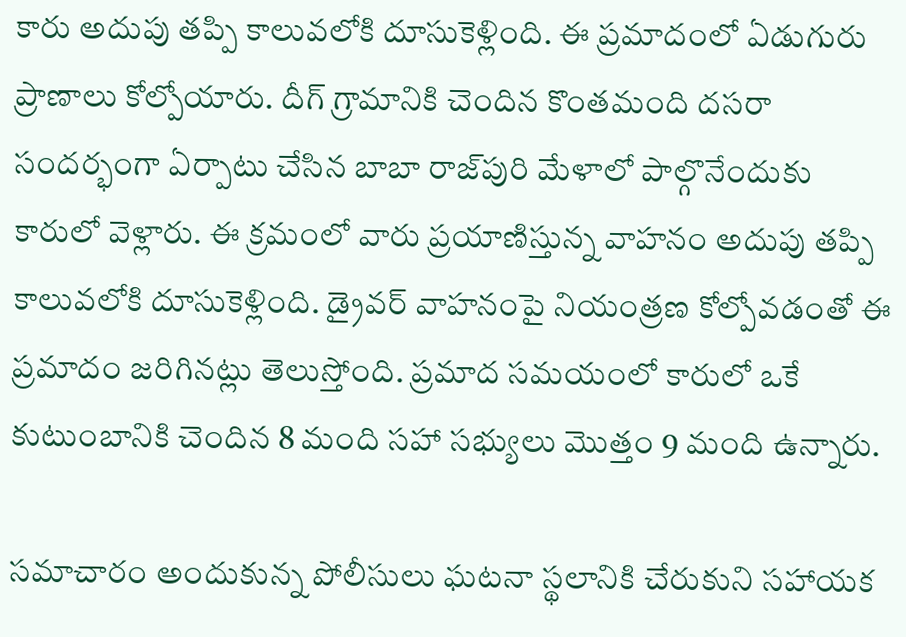కారు అదుపు తప్పి కాలువలోకి దూసుకెళ్లింది. ఈ ప్రమాదంలో ఏడుగురు ప్రాణాలు కోల్పోయారు. దీగ్ గ్రామానికి చెందిన కొంతమంది దసరా సందర్భంగా ఏర్పాటు చేసిన బాబా రాజ్‌పురి మేళాలో పాల్గొనేందుకు కారులో వెళ్లారు. ఈ క్రమంలో వారు ప్రయాణిస్తున్న వాహనం అదుపు తప్పి కాలువలోకి దూసుకెళ్లింది. డ్రైవర్ వాహనంపై నియంత్రణ కోల్పోవడంతో ఈ ప్రమాదం జరిగినట్లు తెలుస్తోంది. ప్రమాద సమయంలో కారులో ఒకే కుటుంబానికి చెందిన 8 మంది సహా సభ్యులు మొత్తం 9 మంది ఉన్నారు.

సమాచారం అందుకున్న పోలీసులు ఘటనా స్థలానికి చేరుకుని సహాయక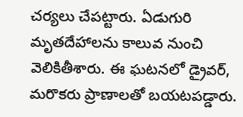చర్యలు చేపట్టారు. ఏడుగురి మృతదేహాలను కాలువ నుంచి వెలికితీశారు. ఈ ఘటనలో డ్రైవర్, మరొకరు ప్రాణాలతో బయటపడ్డారు.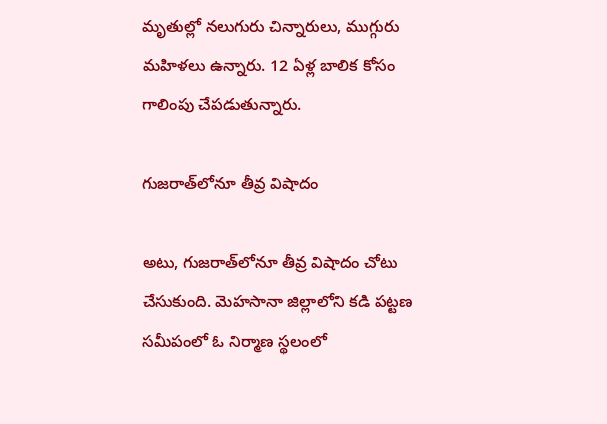మృతుల్లో నలుగురు చిన్నారులు, ముగ్గురు మహిళలు ఉన్నారు. 12 ఏళ్ల బాలిక కోసం గాలింపు చేపడుతున్నారు.

గుజరాత్‌లోనూ తీవ్ర విషాదం

అటు, గుజరాత్‌లోనూ తీవ్ర విషాదం చోటు చేసుకుంది. మెహసానా జిల్లాలోని కడి పట్టణ సమీపంలో ఓ నిర్మాణ స్థలంలో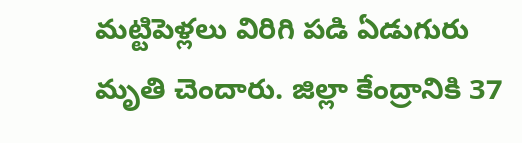మట్టిపెళ్లలు విరిగి పడి ఏడుగురు మృతి చెందారు. జిల్లా కేంద్రానికి 37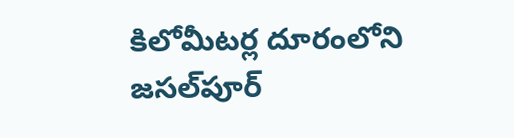కిలోమీటర్ల దూరంలోని జసల్‌పూర్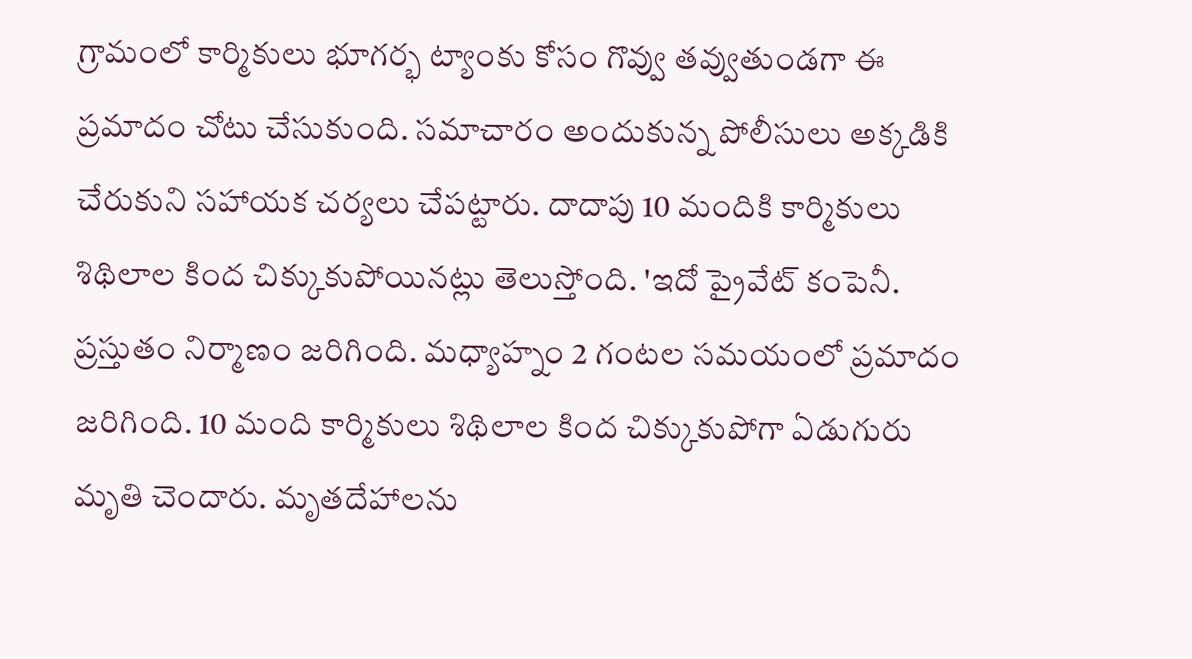గ్రామంలో కార్మికులు భూగర్భ ట్యాంకు కోసం గొవ్వు తవ్వుతుండగా ఈ ప్రమాదం చోటు చేసుకుంది. సమాచారం అందుకున్న పోలీసులు అక్కడికి చేరుకుని సహాయక చర్యలు చేపట్టారు. దాదాపు 10 మందికి కార్మికులు శిథిలాల కింద చిక్కుకుపోయినట్లు తెలుస్తోంది. 'ఇదో ప్రైవేట్ కంపెనీ. ప్రస్తుతం నిర్మాణం జరిగింది. మధ్యాహ్నం 2 గంటల సమయంలో ప్రమాదం జరిగింది. 10 మంది కార్మికులు శిథిలాల కింద చిక్కుకుపోగా ఏడుగురు మృతి చెందారు. మృతదేహాలను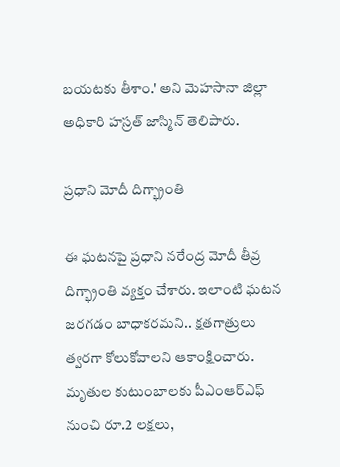బయటకు తీశాం.' అని మెహసానా జిల్లా అధికారి హస్రత్ జాస్మిన్ తెలిపారు.

ప్రధాని మోదీ దిగ్భ్రాంతి

ఈ ఘటనపై ప్రధాని నరేంద్ర మోదీ తీవ్ర దిగ్భ్రాంతి వ్యక్తం చేశారు. ఇలాంటి ఘటన జరగడం బాధాకరమని.. క్షతగాత్రులు త్వరగా కోలుకోవాలని ఆకాంక్షించారు. మృతుల కుటుంబాలకు పీఎంఆర్ఎఫ్ నుంచి రూ.2 లక్షలు,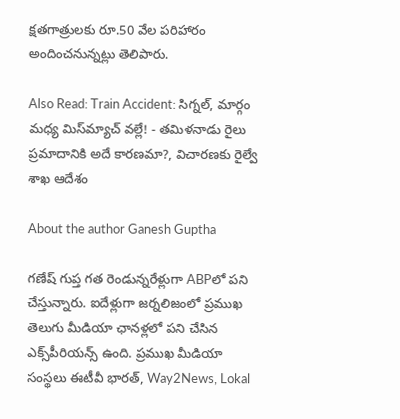క్షతగాత్రులకు రూ.50 వేల పరిహారం అందించనున్నట్లు తెలిపారు.

Also Read: Train Accident: సిగ్నల్, మార్గం మధ్య మిస్‌మ్యాచ్ వల్లే! - తమిళనాడు రైలు ప్రమాదానికి అదే కారణమా?, విచారణకు రైల్వే శాఖ ఆదేశం

About the author Ganesh Guptha

గణేష్ గుప్త గత రెండున్నరేళ్లుగా ABPలో పని చేస్తున్నారు. ఐదేళ్లుగా జర్నలిజంలో ప్రముఖ తెలుగు మీడియా ఛానళ్లలో పని చేసిన ఎక్స్‌పీరియన్స్ ఉంది. ప్రముఖ మీడియా సంస్థలు ఈటీవీ భారత్, Way2News, Lokal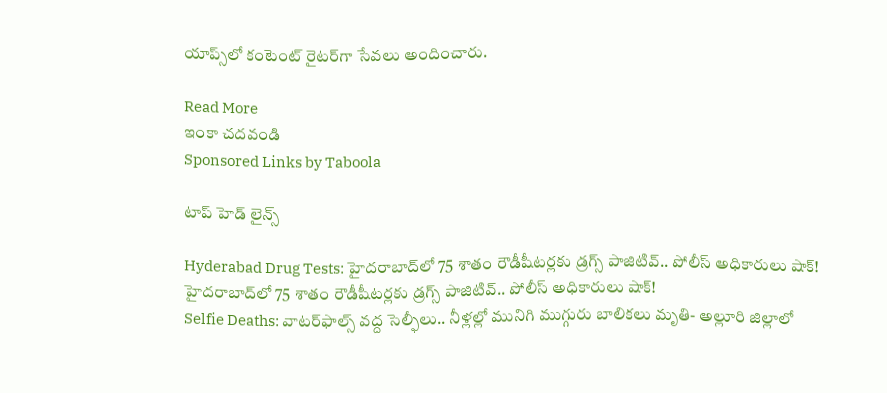యాప్స్‌లో కంటెంట్ రైటర్‌గా సేవలు అందించారు.

Read More
ఇంకా చదవండి
Sponsored Links by Taboola

టాప్ హెడ్ లైన్స్

Hyderabad Drug Tests: హైదరాబాద్‌లో 75 శాతం రౌడీషీటర్లకు డ్రగ్స్ పాజిటివ్.. పోలీస్ అధికారులు షాక్!
హైదరాబాద్‌లో 75 శాతం రౌడీషీటర్లకు డ్రగ్స్ పాజిటివ్.. పోలీస్ అధికారులు షాక్!
Selfie Deaths: వాటర్‌ఫాల్స్ వద్ద సెల్ఫీలు.. నీళ్లల్లో మునిగి ముగ్గురు బాలికలు మృతి- అల్లూరి జిల్లాలో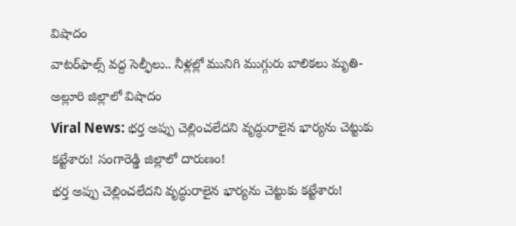విషాదం
వాటర్‌ఫాల్స్ వద్ద సెల్ఫీలు.. నీళ్లల్లో మునిగి ముగ్గురు బాలికలు మృతి- అల్లూరి జిల్లాలో విషాదం
Viral News: భర్త అప్పు చెల్లించలేదని వృద్ధురాలైన భార్యను చెట్టుకు కట్టేశారు! సంగారెడ్డి జిల్లాలో దారుణం!
భర్త అప్పు చెల్లించలేదని వృద్ధురాలైన భార్యను చెట్టుకు కట్టేశారు!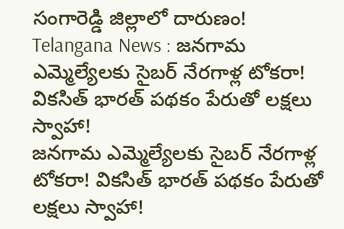సంగారెడ్డి జిల్లాలో దారుణం!
Telangana News : జనగామ ఎమ్మెల్యేలకు సైబర్ నేరగాళ్ల టోకరా! వికసిత్ భారత్ పథకం పేరుతో లక్షలు స్వాహా!
జనగామ ఎమ్మెల్యేలకు సైబర్ నేరగాళ్ల టోకరా! వికసిత్ భారత్ పథకం పేరుతో లక్షలు స్వాహా!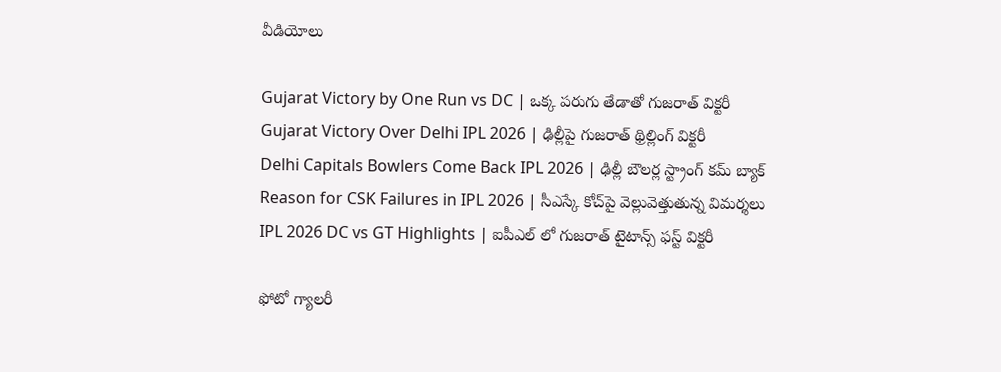వీడియోలు

Gujarat Victory by One Run vs DC | ఒక్క పరుగు తేడాతో గుజరాత్ విక్టరీ
Gujarat Victory Over Delhi IPL 2026 | ఢిల్లీపై గుజరాత్ థ్రిల్లింగ్ విక్టరీ
Delhi Capitals Bowlers Come Back IPL 2026 | ఢిల్లీ బౌలర్ల స్ట్రాంగ్ కమ్ బ్యాక్
Reason for CSK Failures in IPL 2026 | సీఎస్కే కోచ్‌పై వెల్లువెత్తుతున్న విమ‌ర్శ‌లు
IPL 2026 DC vs GT Highlights | ఐపీఎల్ లో గుజరాత్ టైటాన్స్ ఫస్ట్ విక్టరీ

ఫోటో గ్యాలరీ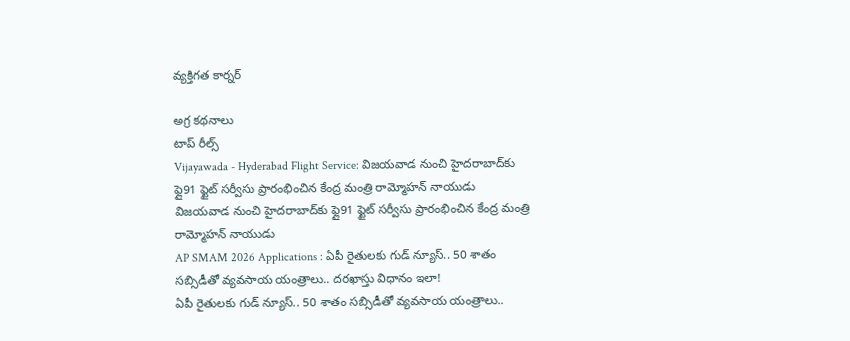వ్యక్తిగత కార్నర్

అగ్ర కథనాలు
టాప్ రీల్స్
Vijayawada - Hyderabad Flight Service: విజయవాడ నుంచి హైదరాబాద్‌కు ఫ్లై91 ఫ్టైట్ సర్వీసు ప్రారంభించిన కేంద్ర మంత్రి రామ్మోహన్ నాయుడు
విజయవాడ నుంచి హైదరాబాద్‌కు ఫ్లై91 ఫ్టైట్ సర్వీసు ప్రారంభించిన కేంద్ర మంత్రి రామ్మోహన్ నాయుడు
AP SMAM 2026 Applications : ఏపీ రైతులకు గుడ్ న్యూస్.. 50 శాతం సబ్సిడీతో వ్యవసాయ యంత్రాలు.. దరఖాస్తు విధానం ఇలా!
ఏపీ రైతులకు గుడ్ న్యూస్.. 50 శాతం సబ్సిడీతో వ్యవసాయ యంత్రాలు..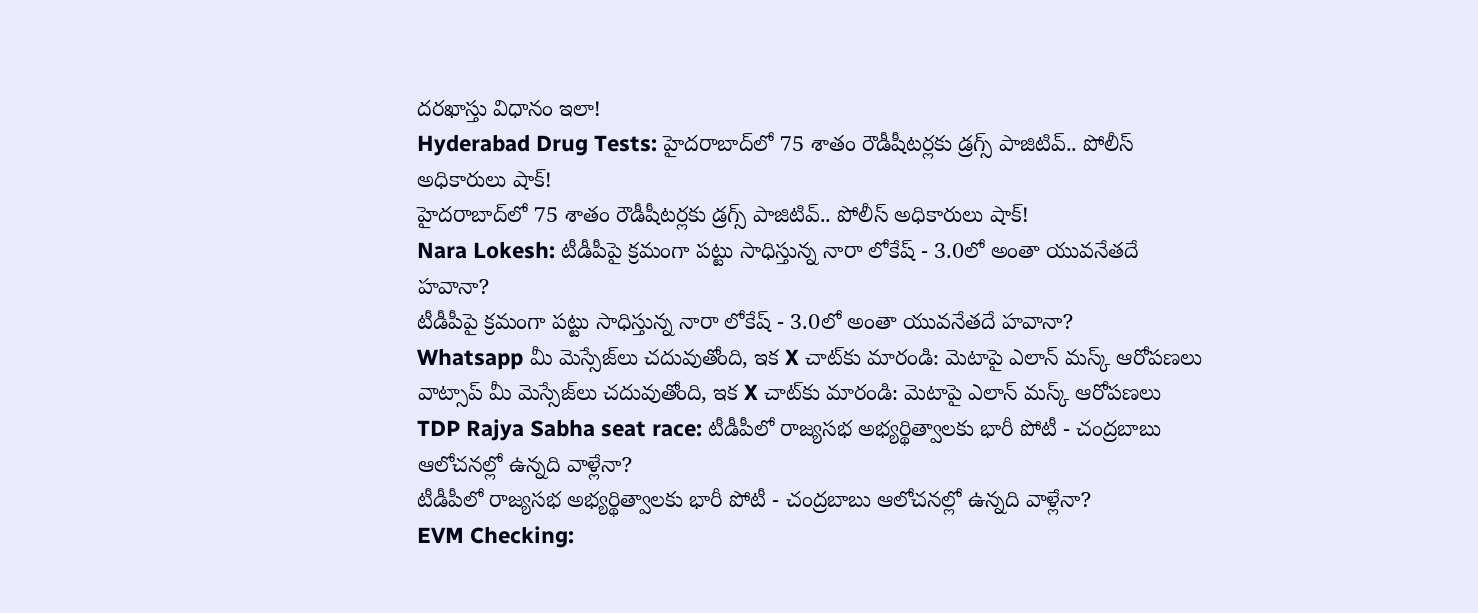దరఖాస్తు విధానం ఇలా!
Hyderabad Drug Tests: హైదరాబాద్‌లో 75 శాతం రౌడీషీటర్లకు డ్రగ్స్ పాజిటివ్.. పోలీస్ అధికారులు షాక్!
హైదరాబాద్‌లో 75 శాతం రౌడీషీటర్లకు డ్రగ్స్ పాజిటివ్.. పోలీస్ అధికారులు షాక్!
Nara Lokesh: టీడీపీపై క్రమంగా పట్టు సాధిస్తున్న నారా లోకేష్ - 3.0లో అంతా యువనేతదే హవానా?
టీడీపీపై క్రమంగా పట్టు సాధిస్తున్న నారా లోకేష్ - 3.0లో అంతా యువనేతదే హవానా?
Whatsapp మీ మెస్సేజ్‌లు చదువుతోంది, ఇక X చాట్‌కు మారండి: మెటాపై ఎలాన్ మస్క్ ఆరోపణలు
వాట్సాప్ మీ మెస్సేజ్‌లు చదువుతోంది, ఇక X చాట్‌కు మారండి: మెటాపై ఎలాన్ మస్క్ ఆరోపణలు
TDP Rajya Sabha seat race: టీడీపీలో రాజ్యసభ అభ్యర్థిత్వాలకు భారీ పోటీ - చంద్రబాబు ఆలోచనల్లో ఉన్నది వాళ్లేనా?
టీడీపీలో రాజ్యసభ అభ్యర్థిత్వాలకు భారీ పోటీ - చంద్రబాబు ఆలోచనల్లో ఉన్నది వాళ్లేనా?
EVM Checking: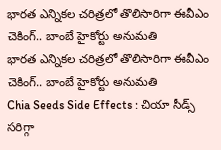భారత ఎన్నికల చరిత్రలో తొలిసారిగా ఈవీఎం చెకింగ్.. బాంబే హైకోర్టు అనుమతి
భారత ఎన్నికల చరిత్రలో తొలిసారిగా ఈవీఎం చెకింగ్.. బాంబే హైకోర్టు అనుమతి
Chia Seeds Side Effects : చియా సీడ్స్ సరిగ్గా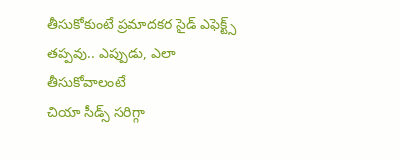తీసుకోకుంటే ప్రమాదకర సైడ్ ఎఫెక్ట్స్ తప్పవు.. ఎప్పుడు, ఎలా తీసుకోవాలంటే
చియా సీడ్స్ సరిగ్గా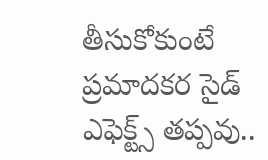తీసుకోకుంటే ప్రమాదకర సైడ్ ఎఫెక్ట్స్ తప్పవు..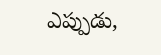ఎప్పుడు,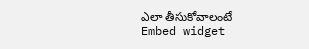ఎలా తీసుకోవాలంటే
Embed widget